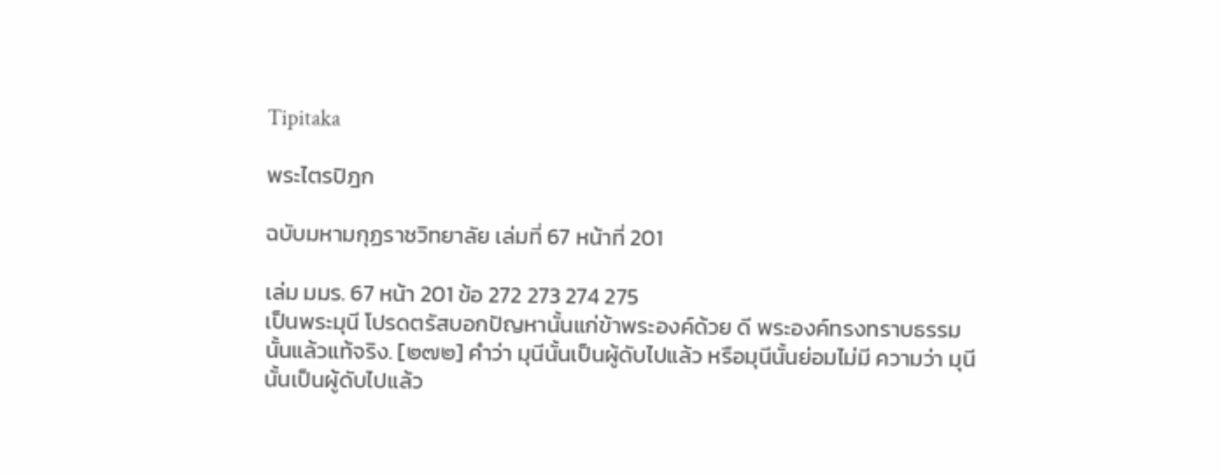Tipitaka

พระไตรปิฎก

ฉบับมหามกุฏราชวิทยาลัย เล่มที่ 67 หน้าที่ 201

เล่ม มมร. 67 หน้า 201 ข้อ 272 273 274 275
เป็นพระมุนี โปรดตรัสบอกปัญหานั้นแก่ข้าพระองค์ด้วย ดี พระองค์ทรงทราบธรรมนั้นแล้วแท้จริง. [๒๗๒] คำว่า มุนีนั้นเป็นผู้ดับไปแล้ว หรือมุนีนั้นย่อมไม่มี ความว่า มุนีนั้นเป็นผู้ดับไปแล้ว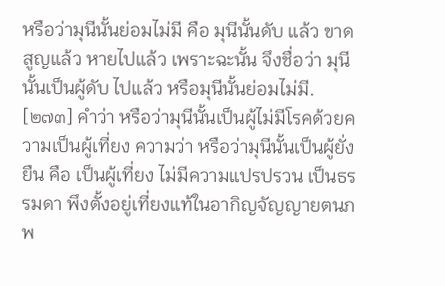หรือว่ามุนีนั้นย่อมไม่มี คือ มุนีนั้นดับ แล้ว ขาดสูญแล้ว หายไปแล้ว เพราะฉะนั้น จึงชื่อว่า มุนีนั้นเป็นผู้ดับ ไปแล้ว หรือมุนีนั้นย่อมไม่มี. [๒๗๓] คำว่า หรือว่ามุนีนั้นเป็นผู้ไม่มีโรคด้วยความเป็นผู้เที่ยง ความว่า หรือว่ามุนีนั้นเป็นผู้ยั่งยืน คือ เป็นผู้เที่ยง ไม่มีความแปรปรวน เป็นธรรมดา พึงตั้งอยู่เที่ยงแท้ในอากิญจัญญายตนภพ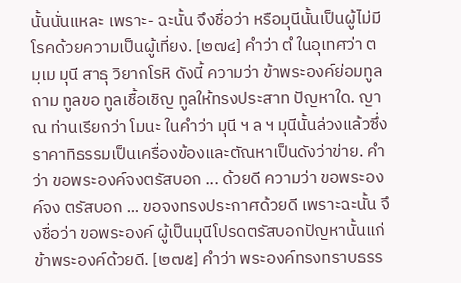นั้นนั่นแหละ เพราะ- ฉะนั้น จึงชื่อว่า หรือมุนีนั้นเป็นผู้ไม่มีโรคด้วยความเป็นผู้เที่ยง. [๒๗๔] คำว่า ตํ ในอุเทศว่า ตมฺเม มุนี สาธุ วิยากโรหิ ดังนี้ ความว่า ข้าพระองค์ย่อมทูลถาม ทูลขอ ทูลเชื้อเชิญ ทูลให้ทรงประสาท ปัญหาใด. ญาณ ท่านเรียกว่า โมนะ ในคำว่า มุนี ฯ ล ฯ มุนีนั้นล่วงแล้วซึ่ง ราคาทิธรรมเป็นเครื่องข้องและตัณหาเป็นดังว่าข่าย. คำว่า ขอพระองค์จงตรัสบอก ... ด้วยดี ความว่า ขอพระองค์จง ตรัสบอก ... ขอจงทรงประกาศด้วยดี เพราะฉะนั้น จึงชื่อว่า ขอพระองค์ ผู้เป็นมุนีโปรดตรัสบอกปัญหานั้นแก่ข้าพระองค์ด้วยดี. [๒๗๕] คำว่า พระองค์ทรงทราบธรร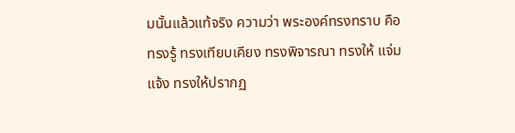มนั้นแล้วแท้จริง ความว่า พระองค์ทรงทราบ คือ ทรงรู้ ทรงเทียบเคียง ทรงพิจารณา ทรงให้ แจ่มแจ้ง ทรงให้ปรากฏ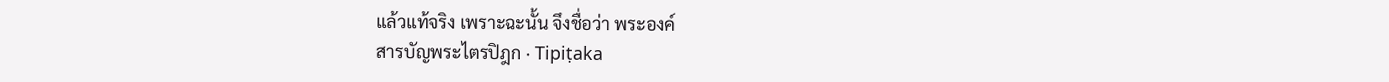แล้วแท้จริง เพราะฉะนั้น จึงชื่อว่า พระองค์
สารบัญพระไตรปิฎก · Tipiṭaka